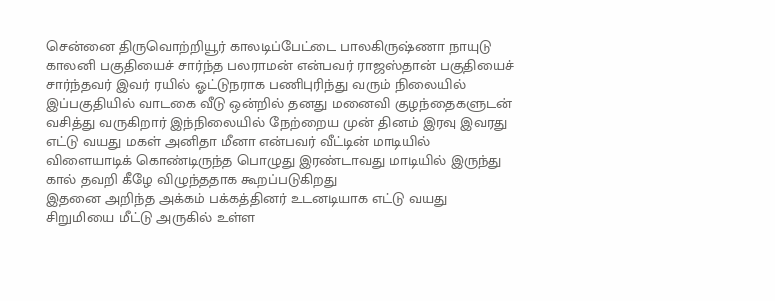சென்னை திருவொற்றியூர் காலடிப்பேட்டை பாலகிருஷ்ணா நாயுடு காலனி பகுதியைச் சார்ந்த பலராமன் என்பவர் ராஜஸ்தான் பகுதியைச் சார்ந்தவர் இவர் ரயில் ஓட்டுநராக பணிபுரிந்து வரும் நிலையில் இப்பகுதியில் வாடகை வீடு ஒன்றில் தனது மனைவி குழந்தைகளுடன் வசித்து வருகிறார் இந்நிலையில் நேற்றைய முன் தினம் இரவு இவரது எட்டு வயது மகள் அனிதா மீனா என்பவர் வீட்டின் மாடியில் விளையாடிக் கொண்டிருந்த பொழுது இரண்டாவது மாடியில் இருந்து கால் தவறி கீழே விழுந்ததாக கூறப்படுகிறது
இதனை அறிந்த அக்கம் பக்கத்தினர் உடனடியாக எட்டு வயது சிறுமியை மீட்டு அருகில் உள்ள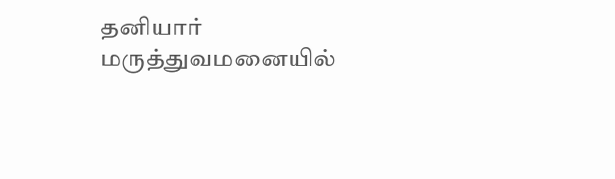தனியார் மருத்துவமனையில்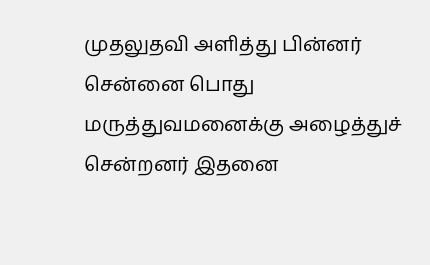முதலுதவி அளித்து பின்னர் சென்னை பொது மருத்துவமனைக்கு அழைத்துச் சென்றனர் இதனை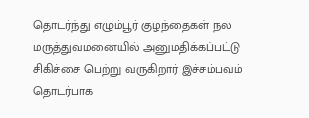தொடர்ந்து எழும்பூர் குழந்தைகள் நல மருத்துவமனையில் அனுமதிக்கப்பட்டு சிகிச்சை பெற்று வருகிறார் இச்சம்பவம் தொடர்பாக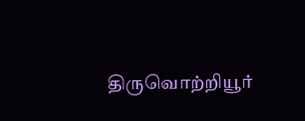திருவொற்றியூர்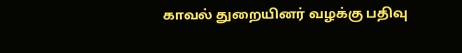காவல் துறையினர் வழக்கு பதிவு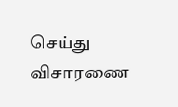செய்து விசாரணை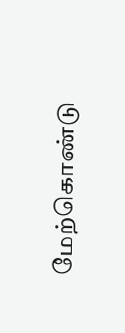மேற்கொண்டு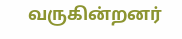வருகின்றனர்